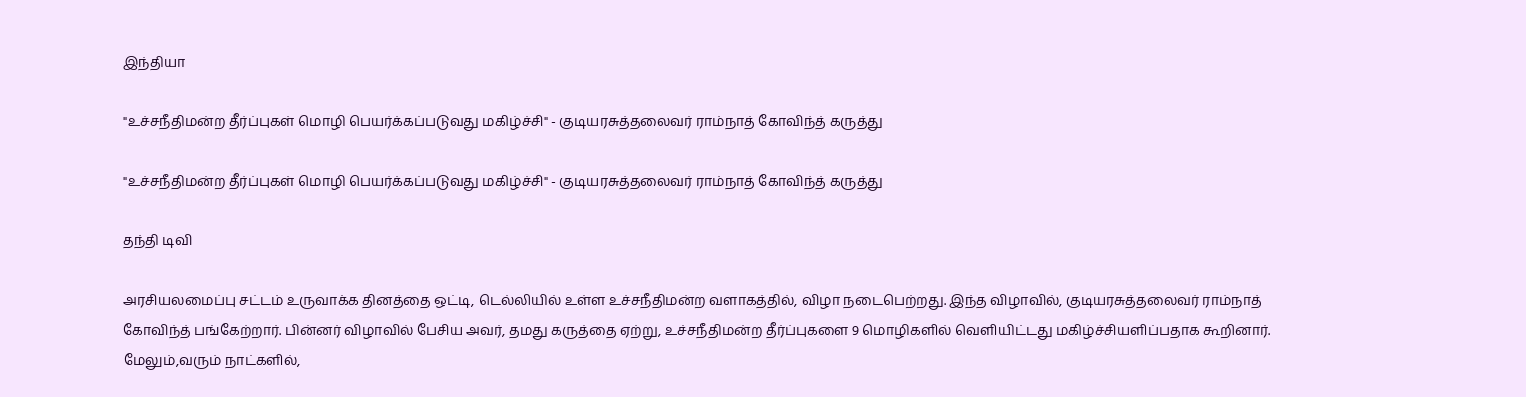இந்தியா

"உச்சநீதிமன்ற தீர்ப்புகள் மொழி பெயர்க்கப்படுவது மகிழ்ச்சி" - குடியரசுத்தலைவர் ராம்நாத் கோவிந்த் கருத்து

"உச்சநீதிமன்ற தீர்ப்புகள் மொழி பெயர்க்கப்படுவது மகிழ்ச்சி" - குடியரசுத்தலைவர் ராம்நாத் கோவிந்த் கருத்து

தந்தி டிவி

அரசியலமைப்பு சட்டம் உருவாக்க தினத்தை ஒட்டி, டெல்லியில் உள்ள உச்சநீதிமன்ற வளாகத்தில், விழா நடைபெற்றது. இந்த விழாவில், குடியரசுத்தலைவர் ராம்நாத் கோவிந்த் பங்கேற்றார். பின்னர் விழாவில் பேசிய அவர், தமது கருத்தை ஏற்று, உச்சநீதிமன்ற தீர்ப்புகளை 9 மொழிகளில் வெளியிட்டது மகிழ்ச்சியளிப்பதாக கூறினார். மேலும்,வரும் நாட்களில்,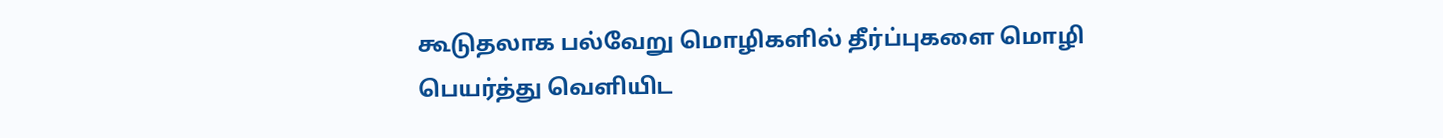கூடுதலாக பல்வேறு மொழிகளில் தீர்ப்புகளை மொழி பெயர்த்து வெளியிட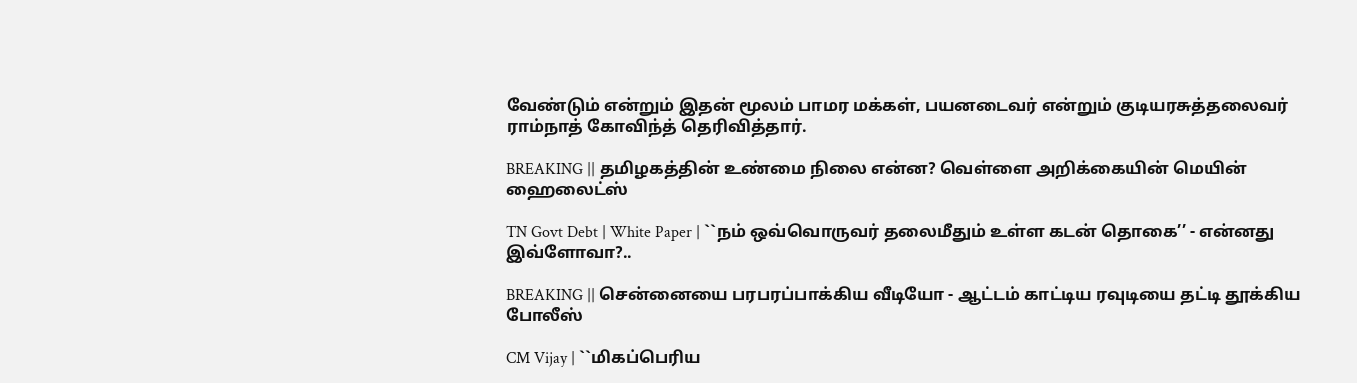வேண்டும் என்றும் இதன் மூலம் பாமர மக்கள், பயனடைவர் என்றும் குடியரசுத்தலைவர் ராம்நாத் கோவிந்த் தெரிவித்தார்.

BREAKING || தமிழகத்தின் உண்மை நிலை என்ன? வெள்ளை அறிக்கையின் மெயின் ஹைலைட்ஸ்

TN Govt Debt | White Paper | ``நம் ஒவ்வொருவர் தலைமீதும் உள்ள கடன் தொகை’’ - என்னது இவ்ளோவா?..

BREAKING || சென்னையை பரபரப்பாக்கிய வீடியோ - ஆட்டம் காட்டிய ரவுடியை தட்டி தூக்கிய போலீஸ்

CM Vijay | ``மிகப்பெரிய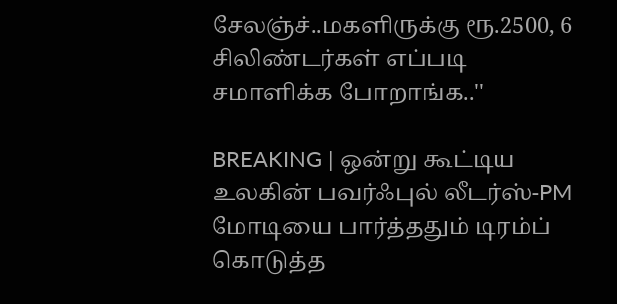சேலஞ்ச்..மகளிருக்கு ரூ.2500, 6 சிலிண்டர்கள் எப்படி சமாளிக்க போறாங்க..''

BREAKING | ஒன்று கூட்டிய உலகின் பவர்ஃபுல் லீடர்ஸ்-PM மோடியை பார்த்ததும் டிரம்ப் கொடுத்த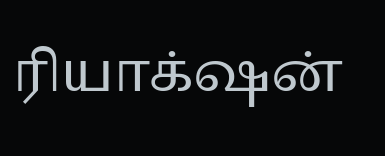ரியாக்‌ஷன்